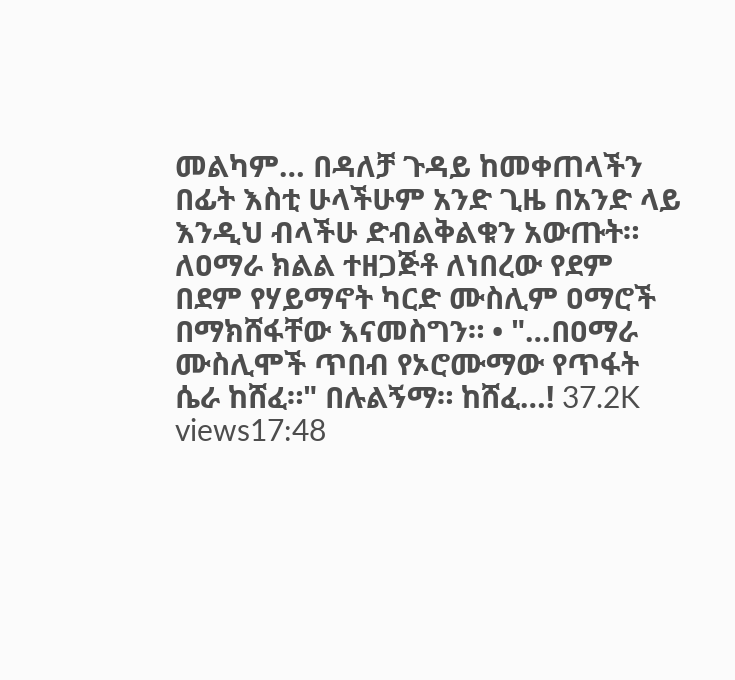መልካም… በዳለቻ ጉዳይ ከመቀጠላችን በፊት እስቲ ሁላችሁም አንድ ጊዜ በአንድ ላይ እንዲህ ብላችሁ ድብልቅልቁን አውጡት። ለዐማራ ክልል ተዘጋጅቶ ለነበረው የደም በደም የሃይማኖት ካርድ ሙስሊም ዐማሮች በማክሸፋቸው እናመስግን። • "…በዐማራ ሙስሊሞች ጥበብ የኦሮሙማው የጥፋት ሴራ ከሸፈ።" በሉልኝማ። ከሸፈ…! 37.2K views17:48